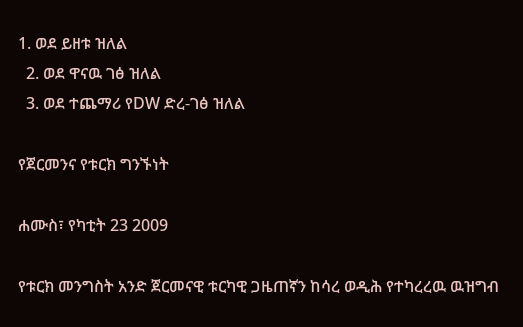1. ወደ ይዘቱ ዝለል
  2. ወደ ዋናዉ ገፅ ዝለል
  3. ወደ ተጨማሪ የDW ድረ-ገፅ ዝለል

የጀርመንና የቱርክ ግንኙነት

ሐሙስ፣ የካቲት 23 2009

የቱርክ መንግስት አንድ ጀርመናዊ ቱርካዊ ጋዜጠኛን ከሳረ ወዲሕ የተካረረዉ ዉዝግብ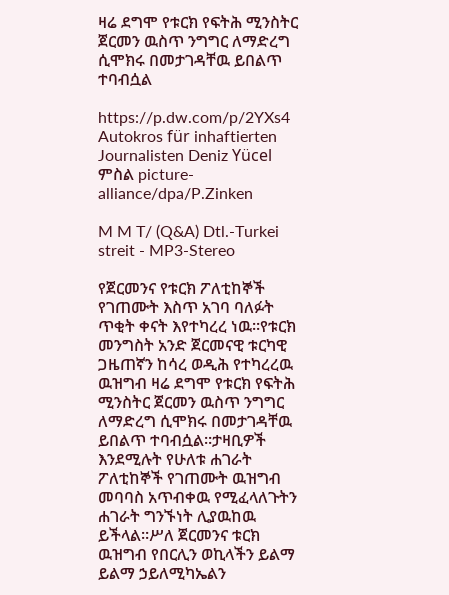ዛሬ ደግሞ የቱርክ የፍትሕ ሚንስትር ጀርመን ዉስጥ ንግግር ለማድረግ ሲሞክሩ በመታገዳቸዉ ይበልጥ ተባብሷል

https://p.dw.com/p/2YXs4
Autokros für inhaftierten Journalisten Deniz Yücel
ምስል picture-alliance/dpa/P.Zinken

M M T/ (Q&A) Dtl.-Turkei streit - MP3-Stereo

የጀርመንና የቱርክ ፖለቲከኞች የገጠሙት እስጥ አገባ ባለፉት ጥቂት ቀናት እየተካረረ ነዉ።የቱርክ መንግስት አንድ ጀርመናዊ ቱርካዊ ጋዜጠኛን ከሳረ ወዲሕ የተካረረዉ ዉዝግብ ዛሬ ደግሞ የቱርክ የፍትሕ ሚንስትር ጀርመን ዉስጥ ንግግር ለማድረግ ሲሞክሩ በመታገዳቸዉ ይበልጥ ተባብሷል።ታዛቢዎች እንደሚሉት የሁለቱ ሐገራት ፖለቲከኞች የገጠሙት ዉዝግብ መባባስ አጥብቀዉ የሚፈላለጉትን ሐገራት ግንኙነት ሊያዉከዉ ይችላል።ሥለ ጀርመንና ቱርክ ዉዝግብ የበርሊን ወኪላችን ይልማ ይልማ ኃይለሚካኤልን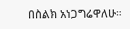በስልክ አነጋግሬዋለሁ።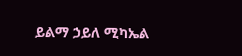ይልማ ኃይለ ሚካኤል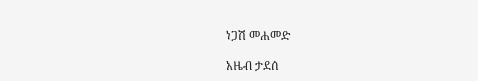ነጋሽ መሐመድ

አዜብ ታደሰ